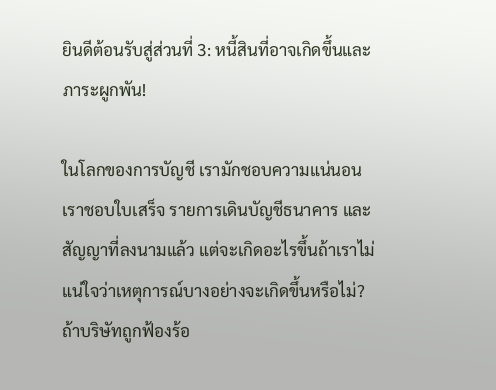ยินดีต้อนรับสู่ส่วนที่ 3: หนี้สินที่อาจเกิดขึ้นและภาระผูกพัน!

ในโลกของการบัญชี เรามักชอบความแน่นอน เราชอบใบเสร็จ รายการเดินบัญชีธนาคาร และสัญญาที่ลงนามแล้ว แต่จะเกิดอะไรขึ้นถ้าเราไม่แน่ใจว่าเหตุการณ์บางอย่างจะเกิดขึ้นหรือไม่? ถ้าบริษัทถูกฟ้องร้อ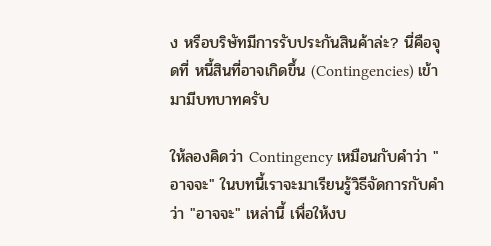ง หรือบริษัทมีการรับประกันสินค้าล่ะ? นี่คือจุดที่ หนี้สินที่อาจเกิดขึ้น (Contingencies) เข้ามามีบทบาทครับ

ให้ลองคิดว่า Contingency เหมือนกับคำว่า "อาจจะ" ในบทนี้เราจะมาเรียนรู้วิธีจัดการกับคำว่า "อาจจะ" เหล่านี้ เพื่อให้งบ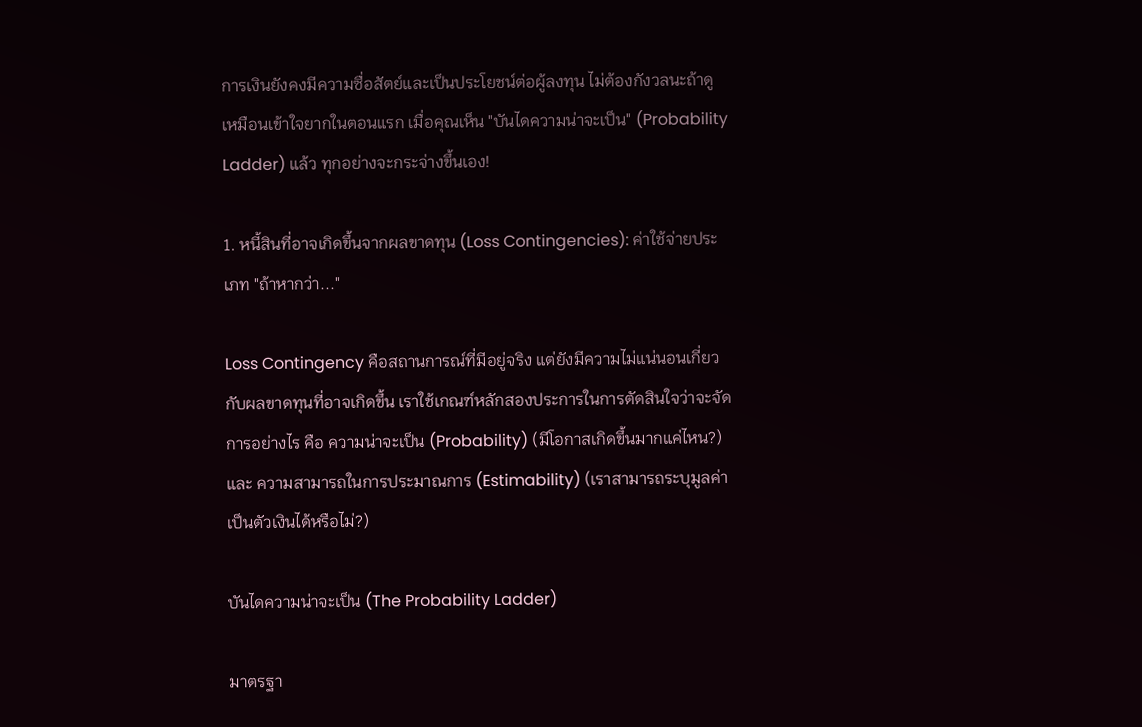การเงินยังคงมีความซื่อสัตย์และเป็นประโยชน์ต่อผู้ลงทุน ไม่ต้องกังวลนะถ้าดูเหมือนเข้าใจยากในตอนแรก เมื่อคุณเห็น "บันไดความน่าจะเป็น" (Probability Ladder) แล้ว ทุกอย่างจะกระจ่างขึ้นเอง!

1. หนี้สินที่อาจเกิดขึ้นจากผลขาดทุน (Loss Contingencies): ค่าใช้จ่ายประเภท "ถ้าหากว่า..."

Loss Contingency คือสถานการณ์ที่มีอยู่จริง แต่ยังมีความไม่แน่นอนเกี่ยวกับผลขาดทุนที่อาจเกิดขึ้น เราใช้เกณฑ์หลักสองประการในการตัดสินใจว่าจะจัดการอย่างไร คือ ความน่าจะเป็น (Probability) (มีโอกาสเกิดขึ้นมากแค่ไหน?) และ ความสามารถในการประมาณการ (Estimability) (เราสามารถระบุมูลค่าเป็นตัวเงินได้หรือไม่?)

บันไดความน่าจะเป็น (The Probability Ladder)

มาตรฐา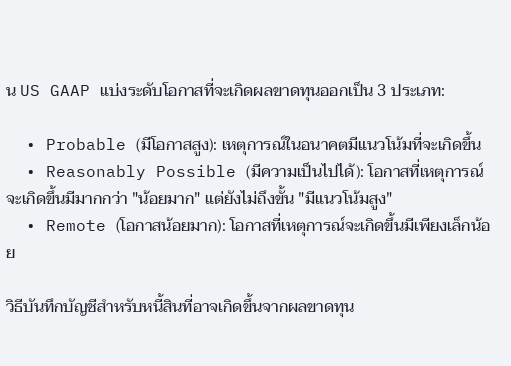น US GAAP แบ่งระดับโอกาสที่จะเกิดผลขาดทุนออกเป็น 3 ประเภท:

  • Probable (มีโอกาสสูง): เหตุการณ์ในอนาคตมีแนวโน้มที่จะเกิดขึ้น
  • Reasonably Possible (มีความเป็นไปได้): โอกาสที่เหตุการณ์จะเกิดขึ้นมีมากกว่า "น้อยมาก" แต่ยังไม่ถึงขั้น "มีแนวโน้มสูง"
  • Remote (โอกาสน้อยมาก): โอกาสที่เหตุการณ์จะเกิดขึ้นมีเพียงเล็กน้อย

วิธีบันทึกบัญชีสำหรับหนี้สินที่อาจเกิดขึ้นจากผลขาดทุน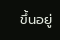ขึ้นอยู่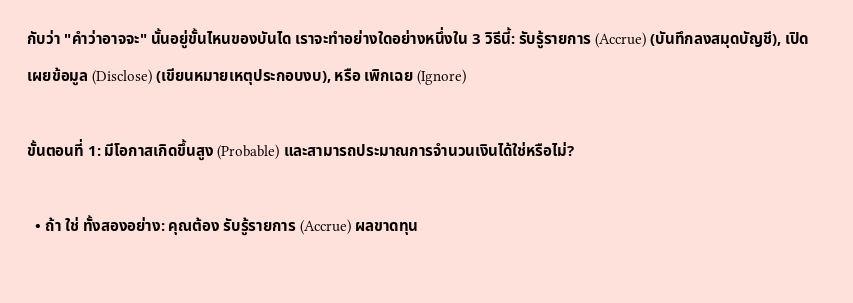กับว่า "คำว่าอาจจะ" นั้นอยู่ขั้นไหนของบันได เราจะทำอย่างใดอย่างหนึ่งใน 3 วิธีนี้: รับรู้รายการ (Accrue) (บันทึกลงสมุดบัญชี), เปิดเผยข้อมูล (Disclose) (เขียนหมายเหตุประกอบงบ), หรือ เพิกเฉย (Ignore)

ขั้นตอนที่ 1: มีโอกาสเกิดขึ้นสูง (Probable) และสามารถประมาณการจำนวนเงินได้ใช่หรือไม่?

  • ถ้า ใช่ ทั้งสองอย่าง: คุณต้อง รับรู้รายการ (Accrue) ผลขาดทุน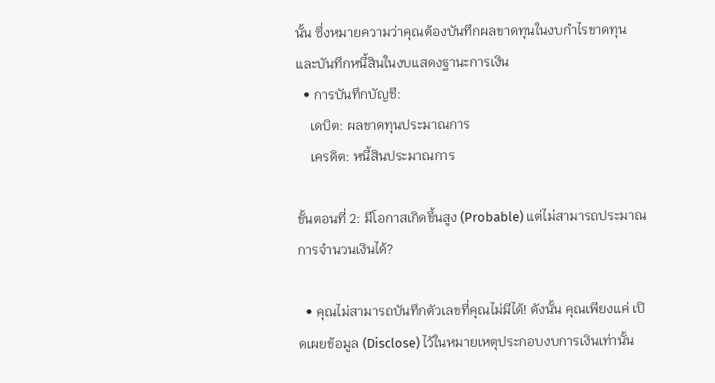นั้น ซึ่งหมายความว่าคุณต้องบันทึกผลขาดทุนในงบกำไรขาดทุน และบันทึกหนี้สินในงบแสดงฐานะการเงิน
  • การบันทึกบัญชี:
    เดบิต: ผลขาดทุนประมาณการ
    เครดิต: หนี้สินประมาณการ

ขั้นตอนที่ 2: มีโอกาสเกิดขึ้นสูง (Probable) แต่ไม่สามารถประมาณการจำนวนเงินได้?

  • คุณไม่สามารถบันทึกตัวเลขที่คุณไม่มีได้! ดังนั้น คุณเพียงแค่ เปิดเผยข้อมูล (Disclose) ไว้ในหมายเหตุประกอบงบการเงินเท่านั้น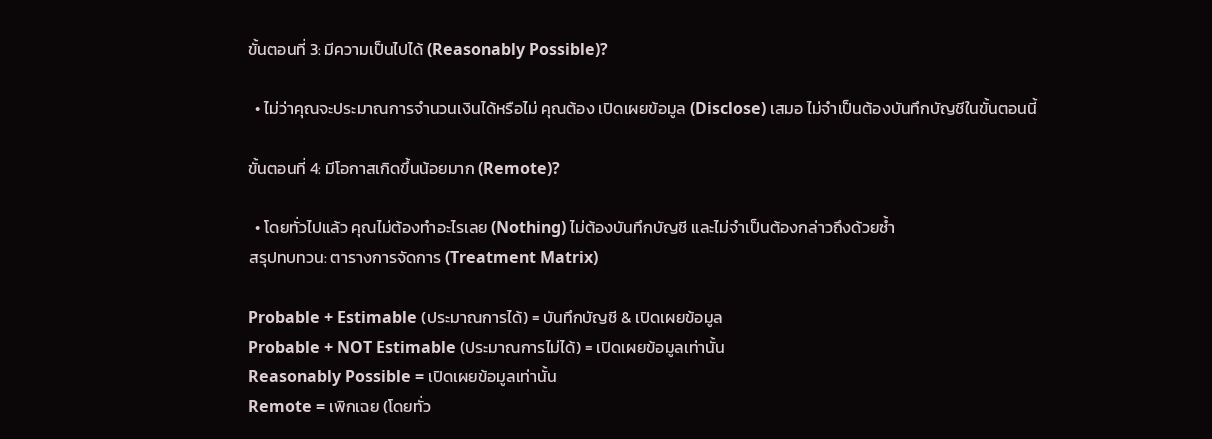ขั้นตอนที่ 3: มีความเป็นไปได้ (Reasonably Possible)?

  • ไม่ว่าคุณจะประมาณการจำนวนเงินได้หรือไม่ คุณต้อง เปิดเผยข้อมูล (Disclose) เสมอ ไม่จำเป็นต้องบันทึกบัญชีในขั้นตอนนี้

ขั้นตอนที่ 4: มีโอกาสเกิดขึ้นน้อยมาก (Remote)?

  • โดยทั่วไปแล้ว คุณไม่ต้องทำอะไรเลย (Nothing) ไม่ต้องบันทึกบัญชี และไม่จำเป็นต้องกล่าวถึงด้วยซ้ำ
สรุปทบทวน: ตารางการจัดการ (Treatment Matrix)

Probable + Estimable (ประมาณการได้) = บันทึกบัญชี & เปิดเผยข้อมูล
Probable + NOT Estimable (ประมาณการไม่ได้) = เปิดเผยข้อมูลเท่านั้น
Reasonably Possible = เปิดเผยข้อมูลเท่านั้น
Remote = เพิกเฉย (โดยทั่ว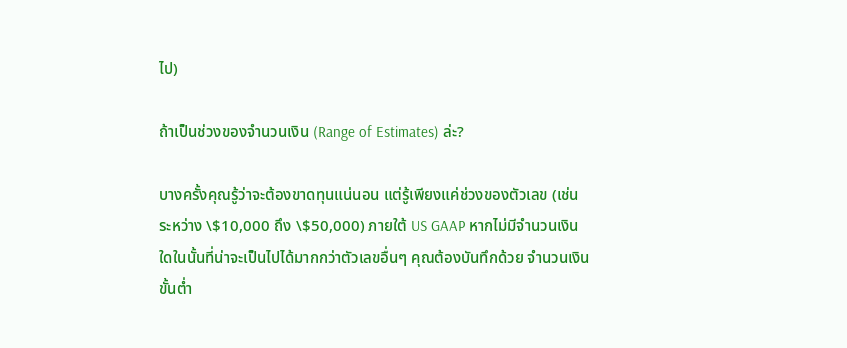ไป)

ถ้าเป็นช่วงของจำนวนเงิน (Range of Estimates) ล่ะ?

บางครั้งคุณรู้ว่าจะต้องขาดทุนแน่นอน แต่รู้เพียงแค่ช่วงของตัวเลข (เช่น ระหว่าง \$10,000 ถึง \$50,000) ภายใต้ US GAAP หากไม่มีจำนวนเงินใดในนั้นที่น่าจะเป็นไปได้มากกว่าตัวเลขอื่นๆ คุณต้องบันทึกด้วย จำนวนเงินขั้นต่ำ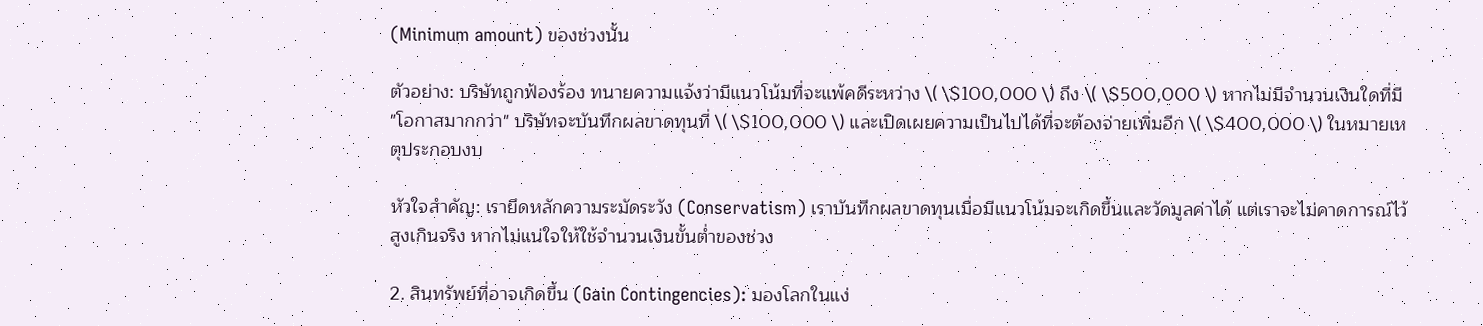(Minimum amount) ของช่วงนั้น

ตัวอย่าง: บริษัทถูกฟ้องร้อง ทนายความแจ้งว่ามีแนวโน้มที่จะแพ้คดีระหว่าง \( \$100,000 \) ถึง \( \$500,000 \) หากไม่มีจำนวนเงินใดที่มี "โอกาสมากกว่า" บริษัทจะบันทึกผลขาดทุนที่ \( \$100,000 \) และเปิดเผยความเป็นไปได้ที่จะต้องจ่ายเพิ่มอีก \( \$400,000 \) ในหมายเหตุประกอบงบ

หัวใจสำคัญ: เรายึดหลักความระมัดระวัง (Conservatism) เราบันทึกผลขาดทุนเมื่อมีแนวโน้มจะเกิดขึ้นและวัดมูลค่าได้ แต่เราจะไม่คาดการณ์ไว้สูงเกินจริง หากไม่แน่ใจให้ใช้จำนวนเงินขั้นต่ำของช่วง

2. สินทรัพย์ที่อาจเกิดขึ้น (Gain Contingencies): มองโลกในแง่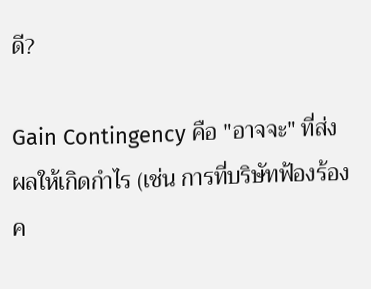ดี?

Gain Contingency คือ "อาจจะ" ที่ส่งผลให้เกิดกำไร (เช่น การที่บริษัทฟ้องร้องค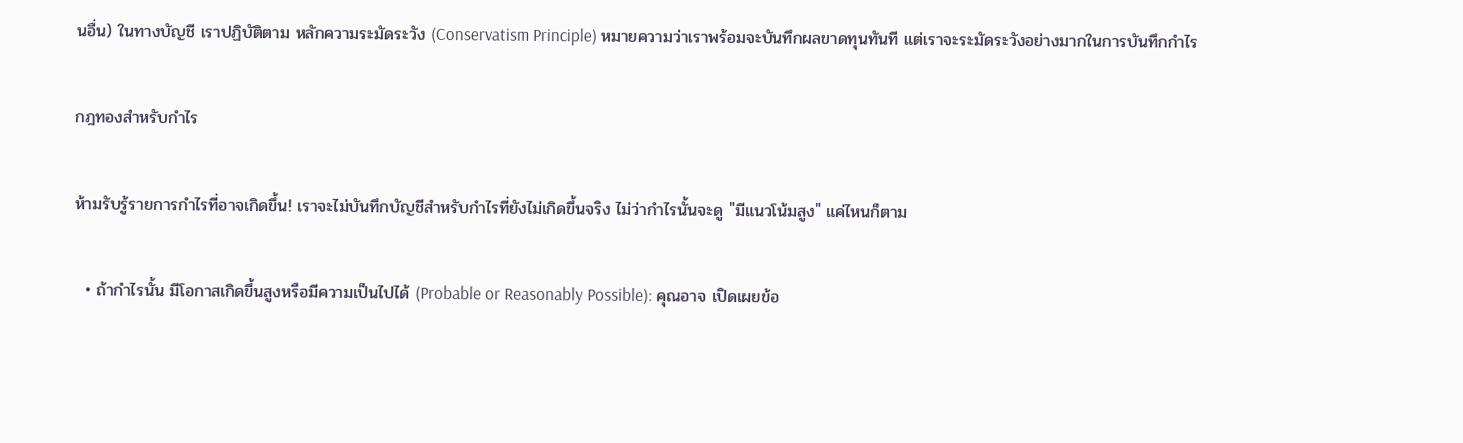นอื่น) ในทางบัญชี เราปฏิบัติตาม หลักความระมัดระวัง (Conservatism Principle) หมายความว่าเราพร้อมจะบันทึกผลขาดทุนทันที แต่เราจะระมัดระวังอย่างมากในการบันทึกกำไร

กฎทองสำหรับกำไร

ห้ามรับรู้รายการกำไรที่อาจเกิดขึ้น! เราจะไม่บันทึกบัญชีสำหรับกำไรที่ยังไม่เกิดขึ้นจริง ไม่ว่ากำไรนั้นจะดู "มีแนวโน้มสูง" แค่ไหนก็ตาม

  • ถ้ากำไรนั้น มีโอกาสเกิดขึ้นสูงหรือมีความเป็นไปได้ (Probable or Reasonably Possible): คุณอาจ เปิดเผยข้อ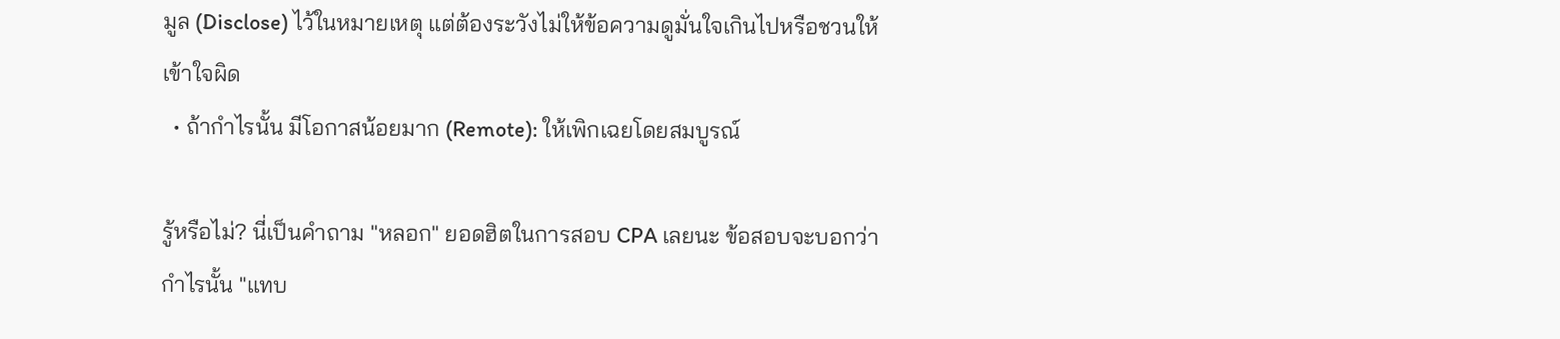มูล (Disclose) ไว้ในหมายเหตุ แต่ต้องระวังไม่ให้ข้อความดูมั่นใจเกินไปหรือชวนให้เข้าใจผิด
  • ถ้ากำไรนั้น มีโอกาสน้อยมาก (Remote): ให้เพิกเฉยโดยสมบูรณ์

รู้หรือไม่? นี่เป็นคำถาม "หลอก" ยอดฮิตในการสอบ CPA เลยนะ ข้อสอบจะบอกว่ากำไรนั้น "แทบ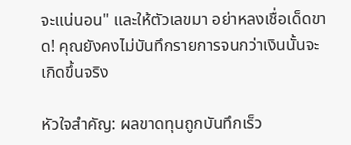จะแน่นอน" และให้ตัวเลขมา อย่าหลงเชื่อเด็ดขาด! คุณยังคงไม่บันทึกรายการจนกว่าเงินนั้นจะเกิดขึ้นจริง

หัวใจสำคัญ: ผลขาดทุนถูกบันทึกเร็ว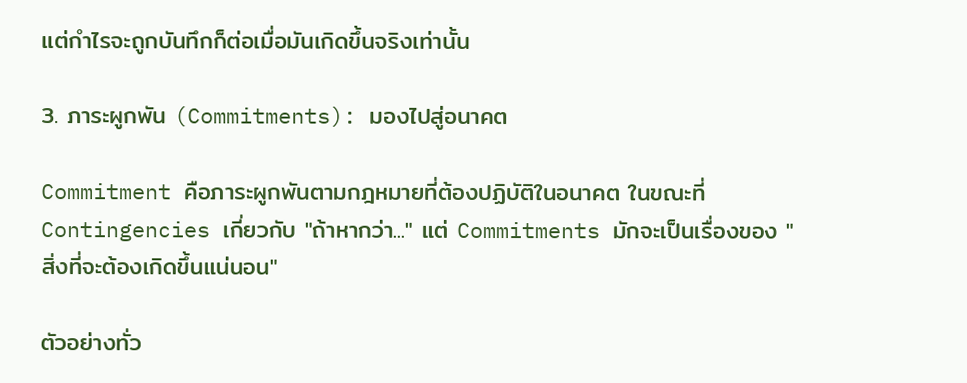แต่กำไรจะถูกบันทึกก็ต่อเมื่อมันเกิดขึ้นจริงเท่านั้น

3. ภาระผูกพัน (Commitments): มองไปสู่อนาคต

Commitment คือภาระผูกพันตามกฎหมายที่ต้องปฏิบัติในอนาคต ในขณะที่ Contingencies เกี่ยวกับ "ถ้าหากว่า..." แต่ Commitments มักจะเป็นเรื่องของ "สิ่งที่จะต้องเกิดขึ้นแน่นอน"

ตัวอย่างทั่ว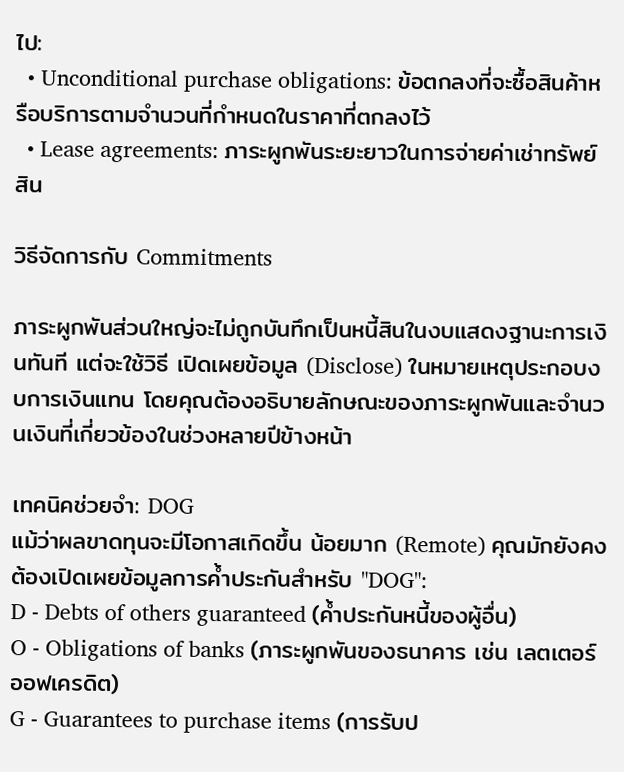ไป:
  • Unconditional purchase obligations: ข้อตกลงที่จะซื้อสินค้าหรือบริการตามจำนวนที่กำหนดในราคาที่ตกลงไว้
  • Lease agreements: ภาระผูกพันระยะยาวในการจ่ายค่าเช่าทรัพย์สิน

วิธีจัดการกับ Commitments

ภาระผูกพันส่วนใหญ่จะไม่ถูกบันทึกเป็นหนี้สินในงบแสดงฐานะการเงินทันที แต่จะใช้วิธี เปิดเผยข้อมูล (Disclose) ในหมายเหตุประกอบงบการเงินแทน โดยคุณต้องอธิบายลักษณะของภาระผูกพันและจำนวนเงินที่เกี่ยวข้องในช่วงหลายปีข้างหน้า

เทคนิคช่วยจำ: DOG
แม้ว่าผลขาดทุนจะมีโอกาสเกิดขึ้น น้อยมาก (Remote) คุณมักยังคงต้องเปิดเผยข้อมูลการค้ำประกันสำหรับ "DOG":
D - Debts of others guaranteed (ค้ำประกันหนี้ของผู้อื่น)
O - Obligations of banks (ภาระผูกพันของธนาคาร เช่น เลตเตอร์ออฟเครดิต)
G - Guarantees to purchase items (การรับป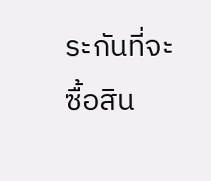ระกันที่จะซื้อสิน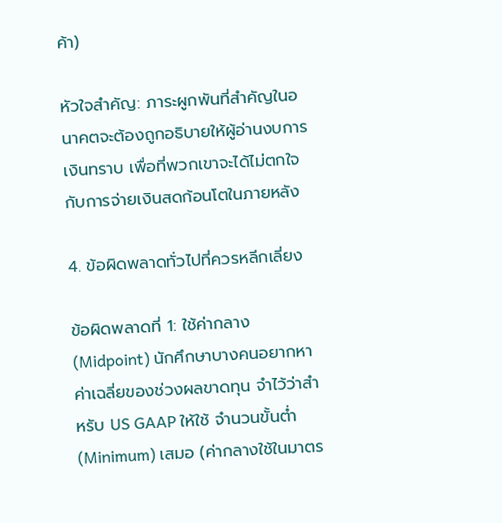ค้า)

หัวใจสำคัญ: ภาระผูกพันที่สำคัญในอนาคตจะต้องถูกอธิบายให้ผู้อ่านงบการเงินทราบ เพื่อที่พวกเขาจะได้ไม่ตกใจกับการจ่ายเงินสดก้อนโตในภายหลัง

4. ข้อผิดพลาดทั่วไปที่ควรหลีกเลี่ยง

ข้อผิดพลาดที่ 1: ใช้ค่ากลาง (Midpoint) นักศึกษาบางคนอยากหาค่าเฉลี่ยของช่วงผลขาดทุน จำไว้ว่าสำหรับ US GAAP ให้ใช้ จำนวนขั้นต่ำ (Minimum) เสมอ (ค่ากลางใช้ในมาตร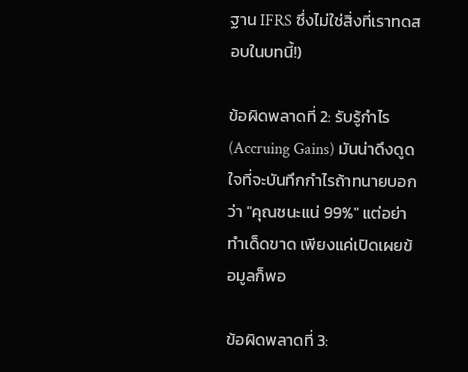ฐาน IFRS ซึ่งไม่ใช่สิ่งที่เราทดสอบในบทนี้!)

ข้อผิดพลาดที่ 2: รับรู้กำไร (Accruing Gains) มันน่าดึงดูดใจที่จะบันทึกกำไรถ้าทนายบอกว่า "คุณชนะแน่ 99%" แต่อย่าทำเด็ดขาด เพียงแค่เปิดเผยข้อมูลก็พอ

ข้อผิดพลาดที่ 3: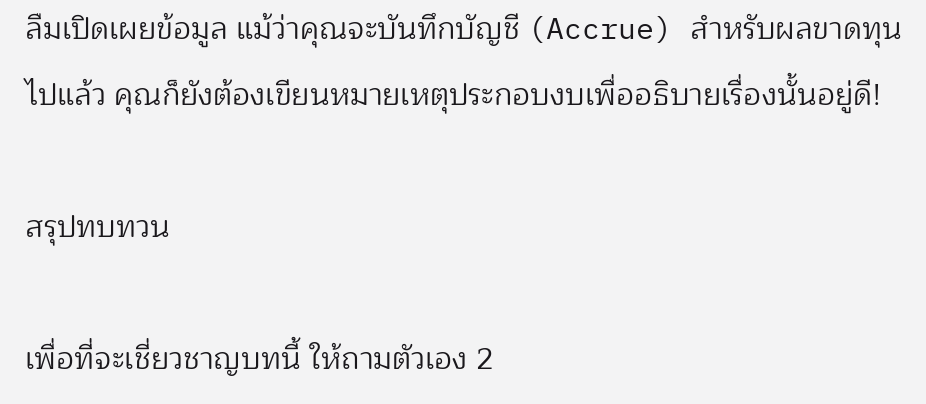ลืมเปิดเผยข้อมูล แม้ว่าคุณจะบันทึกบัญชี (Accrue) สำหรับผลขาดทุนไปแล้ว คุณก็ยังต้องเขียนหมายเหตุประกอบงบเพื่ออธิบายเรื่องนั้นอยู่ดี!

สรุปทบทวน

เพื่อที่จะเชี่ยวชาญบทนี้ ให้ถามตัวเอง 2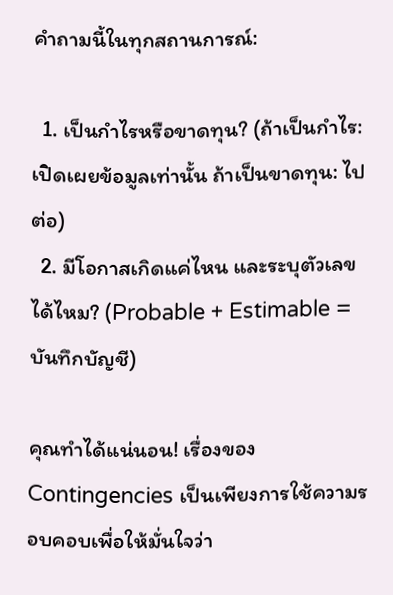คำถามนี้ในทุกสถานการณ์:

  1. เป็นกำไรหรือขาดทุน? (ถ้าเป็นกำไร: เปิดเผยข้อมูลเท่านั้น ถ้าเป็นขาดทุน: ไปต่อ)
  2. มีโอกาสเกิดแค่ไหน และระบุตัวเลขได้ไหม? (Probable + Estimable = บันทึกบัญชี)

คุณทำได้แน่นอน! เรื่องของ Contingencies เป็นเพียงการใช้ความรอบคอบเพื่อให้มั่นใจว่า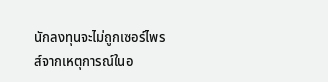นักลงทุนจะไม่ถูกเซอร์ไพรส์จากเหตุการณ์ในอ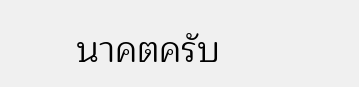นาคตครับ